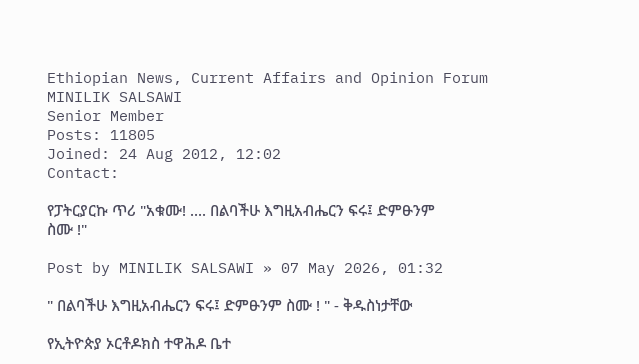Ethiopian News, Current Affairs and Opinion Forum
MINILIK SALSAWI
Senior Member
Posts: 11805
Joined: 24 Aug 2012, 12:02
Contact:

የፓትርያርኩ ጥሪ "አቁሙ! .... በልባችሁ እግዚአብሔርን ፍሩ፤ ድምፁንም ስሙ !"

Post by MINILIK SALSAWI » 07 May 2026, 01:32

" በልባችሁ እግዚአብሔርን ፍሩ፤ ድምፁንም ስሙ ! " - ቅዱስነታቸው

የኢትዮጵያ ኦርቶዶክስ ተዋሕዶ ቤተ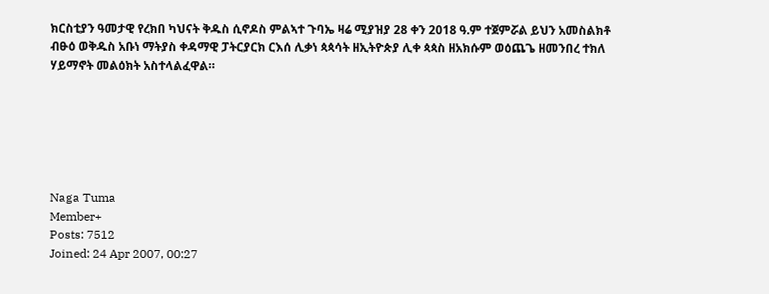ክርስቲያን ዓመታዊ የረክበ ካህናት ቅዱስ ሲኖዶስ ምልኣተ ጉባኤ ዛሬ ሚያዝያ 28 ቀን 2018 ዓ.ም ተጀምሯል ይህን አመስልክቶ ብፁዕ ወቅዱስ አቡነ ማትያስ ቀዳማዊ ፓትርያርክ ርእሰ ሊቃነ ጳጳሳት ዘኢትዮጵያ ሊቀ ጳጳስ ዘአክሱም ወዕጨጌ ዘመንበረ ተክለ ሃይማኖት መልዕክት አስተላልፈዋል።






Naga Tuma
Member+
Posts: 7512
Joined: 24 Apr 2007, 00:27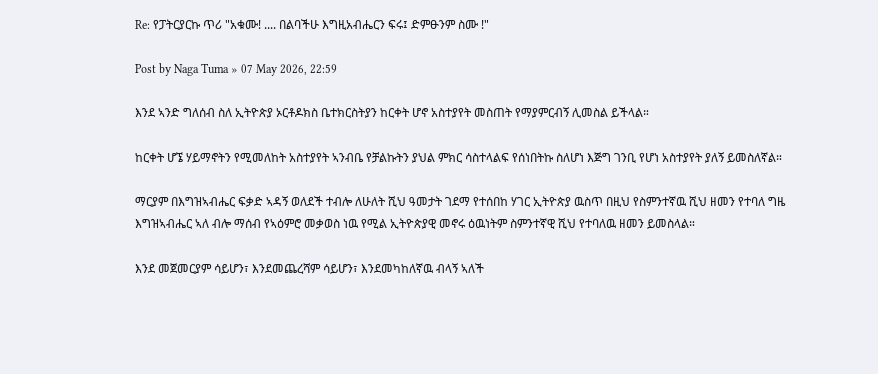Re: የፓትርያርኩ ጥሪ "አቁሙ! .... በልባችሁ እግዚአብሔርን ፍሩ፤ ድምፁንም ስሙ !"

Post by Naga Tuma » 07 May 2026, 22:59

እንደ ኣንድ ግለሰብ ስለ ኢትዮጵያ ኦርቶዶክስ ቤተክርስትያን ከርቀት ሆኖ አስተያየት መስጠት የማያምርብኝ ሊመስል ይችላል።

ከርቀት ሆኜ ሃይማኖትን የሚመለከት አስተያየት ኣንብቤ የቻልኩትን ያህል ምክር ሳስተላልፍ የሰነበትኩ ስለሆነ እጅግ ገንቢ የሆነ አስተያየት ያለኝ ይመስለኛል።

ማርያም በእግዝኣብሔር ፍቃድ ኣዳኝ ወለደች ተብሎ ለሁለት ሺህ ዓመታት ገደማ የተሰበከ ሃገር ኢትዮጵያ ዉስጥ በዚህ የስምንተኛዉ ሺህ ዘመን የተባለ ግዜ እግዝኣብሔር ኣለ ብሎ ማሰብ የኣዕምሮ መቃወስ ነዉ የሚል ኢትዮጵያዊ መኖሩ ዕዉነትም ስምንተኛዊ ሺህ የተባለዉ ዘመን ይመስላል።

እንደ መጀመርያም ሳይሆን፣ እንደመጨረሻም ሳይሆን፣ እንደመካከለኛዉ ብላኝ ኣለች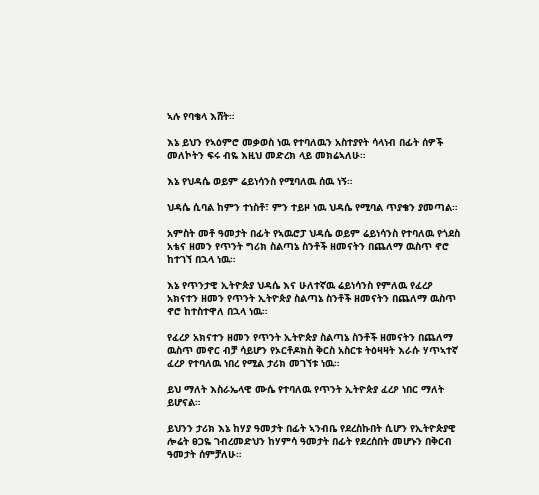ኣሉ የባቄላ እሸት።

እኔ ይህን የኣዕምሮ መቃወስ ነዉ የተባለዉን አስተያየት ሳላነብ በፊት ሰዎች መለኮትን ፍሩ ብዬ እዚህ መድረክ ላይ መክሬኣለሁ።

እኔ የህዳሴ ወይም ሬይነሳንስ የሚባለዉ ሰዉ ነኝ።

ህዳሴ ሲባል ከምን ተነስቶ፣ ምን ተይዞ ነዉ ህዳሴ የሚባል ጥያቄን ያመጣል።

አምስት መቶ ዓመታት በፊት የኣዉሮፓ ህዳሴ ወይም ሬይነሳንስ የተባለዉ የጎደስ አቴና ዘመን የጥንት ግሪክ ስልጣኔ ስንቶች ዘመናትን በጨለማ ዉስጥ ኖሮ ከተገኘ በኋላ ነዉ።

እኔ የጥንታዊ ኢትዮጵያ ህዳሴ እና ሁለተኛዉ ሬይነሳንስ የምለዉ የፈረዖ አክናተን ዘመን የጥንት ኢትዮጵያ ስልጣኔ ስንቶች ዘመናትን በጨለማ ዉስጥ ኖሮ ከተስተዋለ በኋላ ነዉ።

የፈረዖ አክናተን ዘመን የጥንት ኢትዮጵያ ስልጣኔ ስንቶች ዘመናትን በጨለማ ዉስጥ መኖር ብቻ ሳይሆን የኦርቶዶክስ ቅርስ አስርቱ ትዕዛዛት እራሱ ሃጥኣተኛ ፈረዖ የተባለዉ ነበረ የሚል ታሪክ መገኘቱ ነዉ።

ይህ ማለት እስራኤላዊ ሙሴ የተባለዉ የጥንት ኢትዮጵያ ፈረዖ ነበር ማለት ይሆናል።

ይህንን ታሪክ እኔ ከሃያ ዓመታት በፊት ኣንብቤ የደረስኩበት ሲሆን የኢትዮጵያዊ ሎሬት ፀጋዬ ገብረመድህን ከሃምሳ ዓመታት በፊት የደረሰበት መሆኑን በቅርብ ዓመታት ሰምቻለሁ።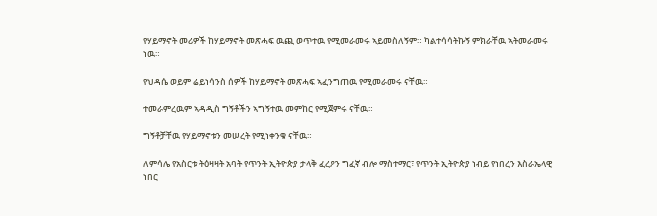የሃይማኖት መሪዎች ከሃይማኖት መጽሓፍ ዉጪ ወጥተዉ የሚመራመሩ ኣይመስለኝም። ካልተሳሳትኩኝ ምክራቸዉ ኣትመራመሩ ነዉ።

የህዳሴ ወይም ሬይነሳንስ ሰዎች ከሃይማኖት መጽሓፍ ኣፈንግጠዉ የሚመራመሩ ናቸዉ።

ተመራምረዉም ኣዳዲስ ግኝቶችን ኣግኝተዉ መምከር የሚጀምሩ ናቸዉ።

ግኝቶቻቸዉ የሃይማኖቱን መሠረት የሚነቀንቁ ናቸዉ።

ለምሳሌ የአስርቱ ትዕዛዛት አባት የጥንት ኢትዮጵያ ታላቅ ፈረዖን ግፈኛ ብሎ ማስተማር፣ የጥንት ኢትዮጵያ ነብይ የነበረን እስራኤላዊ ነበር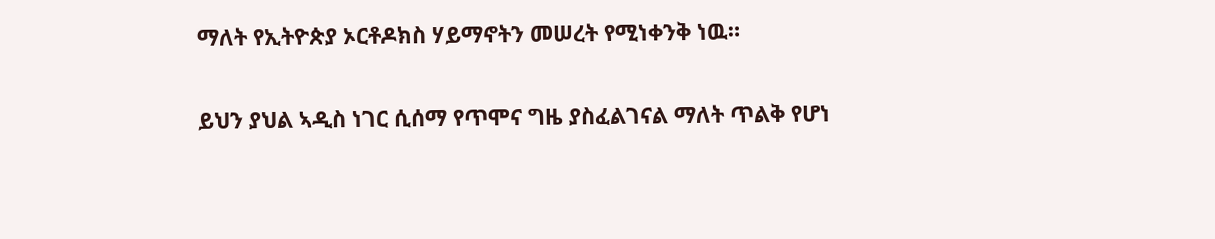ማለት የኢትዮጵያ ኦርቶዶክስ ሃይማኖትን መሠረት የሚነቀንቅ ነዉ።

ይህን ያህል ኣዲስ ነገር ሲሰማ የጥሞና ግዜ ያስፈልገናል ማለት ጥልቅ የሆነ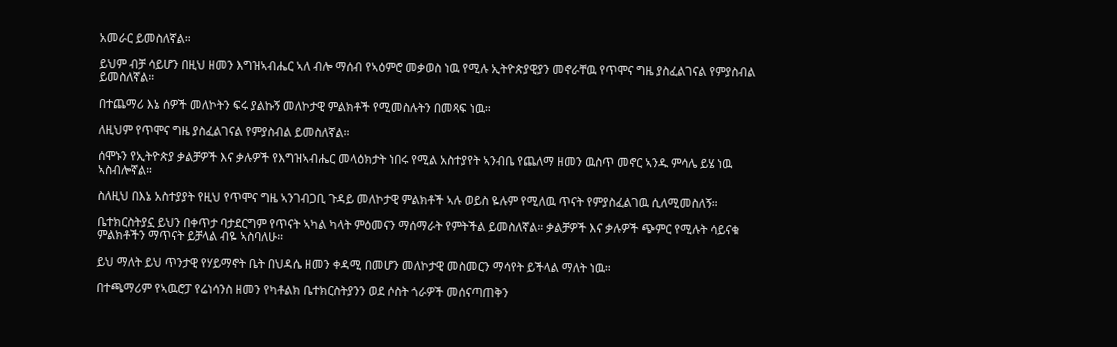አመራር ይመስለኛል።

ይህም ብቻ ሳይሆን በዚህ ዘመን እግዝኣብሔር ኣለ ብሎ ማሰብ የኣዕምሮ መቃወስ ነዉ የሚሉ ኢትዮጵያዊያን መኖራቸዉ የጥሞና ግዜ ያስፈልገናል የምያስብል ይመስለኛል።

በተጨማሪ እኔ ሰዎች መለኮትን ፍሩ ያልኩኝ መለኮታዊ ምልክቶች የሚመስሉትን በመጻፍ ነዉ።

ለዚህም የጥሞና ግዜ ያስፈልገናል የምያስብል ይመስለኛል።

ሰሞኑን የኢትዮጵያ ቃልቻዎች እና ቃሉዎች የእግዝኣብሔር መላዕክታት ነበሩ የሚል አስተያየት ኣንብቤ የጨለማ ዘመን ዉስጥ መኖር ኣንዱ ምሳሌ ይሄ ነዉ ኣስብሎኛል።

ስለዚህ በእኔ አስተያያት የዚህ የጥሞና ግዜ ኣንገብጋቢ ጉዳይ መለኮታዊ ምልክቶች ኣሉ ወይስ ዬሉም የሚለዉ ጥናት የምያስፈልገዉ ሲለሚመስለኝ።

ቤተክርስትያኗ ይህን በቀጥታ ባታደርግም የጥናት ኣካል ካላት ምዕመናን ማሰማራት የምትችል ይመስለኛል። ቃልቻዎች እና ቃሉዎች ጭምር የሚሉት ሳይናቁ ምልክቶችን ማጥናት ይቻላል ብዬ ኣስባለሁ።

ይህ ማለት ይህ ጥንታዊ የሃይማኖት ቤት በህዳሴ ዘመን ቀዳሚ በመሆን መለኮታዊ መስመርን ማሳየት ይችላል ማለት ነዉ።

በተጫማሪም የኣዉሮፓ የሬነሳንስ ዘመን የካቶልክ ቤተክርስትያንን ወደ ሶስት ጎራዎች መሰናጣጠቅን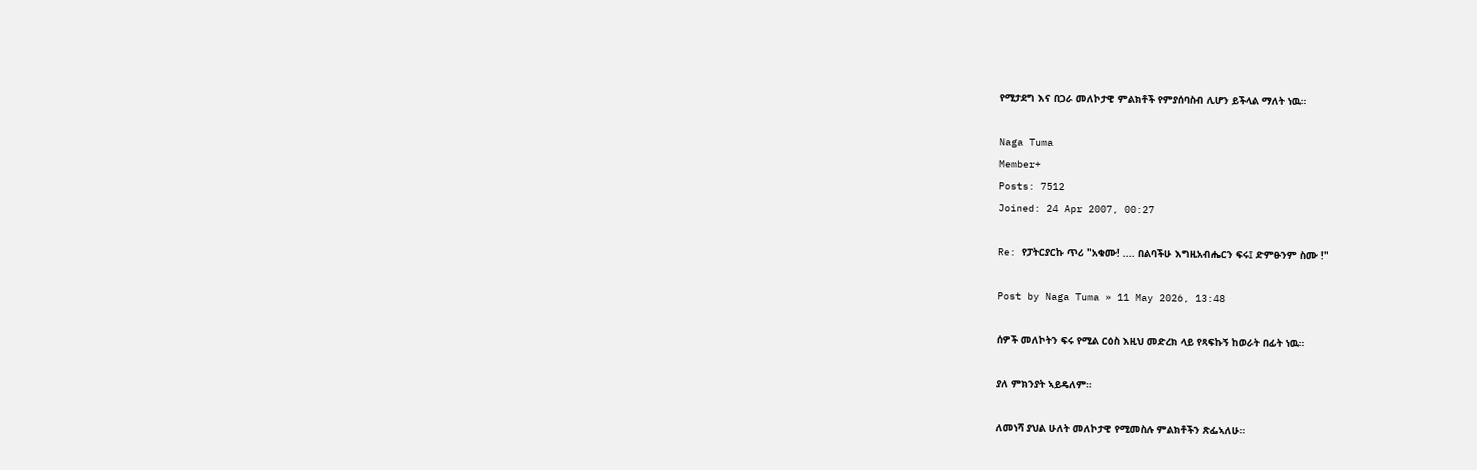የሚታደግ እና በጋራ መለኮታዊ ምልክቶች የምያሰባስብ ሊሆን ይችላል ማለት ነዉ።

Naga Tuma
Member+
Posts: 7512
Joined: 24 Apr 2007, 00:27

Re: የፓትርያርኩ ጥሪ "አቁሙ! .... በልባችሁ እግዚአብሔርን ፍሩ፤ ድምፁንም ስሙ !"

Post by Naga Tuma » 11 May 2026, 13:48

ሰዎች መለኮትን ፍሩ የሚል ርዕስ እዚህ መድረክ ላይ የጻፍኩኝ ከወራት በፊት ነዉ።

ያለ ምክንያት ኣይዴለም።

ለመነሻ ያህል ሁለት መለኮታዊ የሚመስሉ ምልክቶችን ጽፌኣለሁ።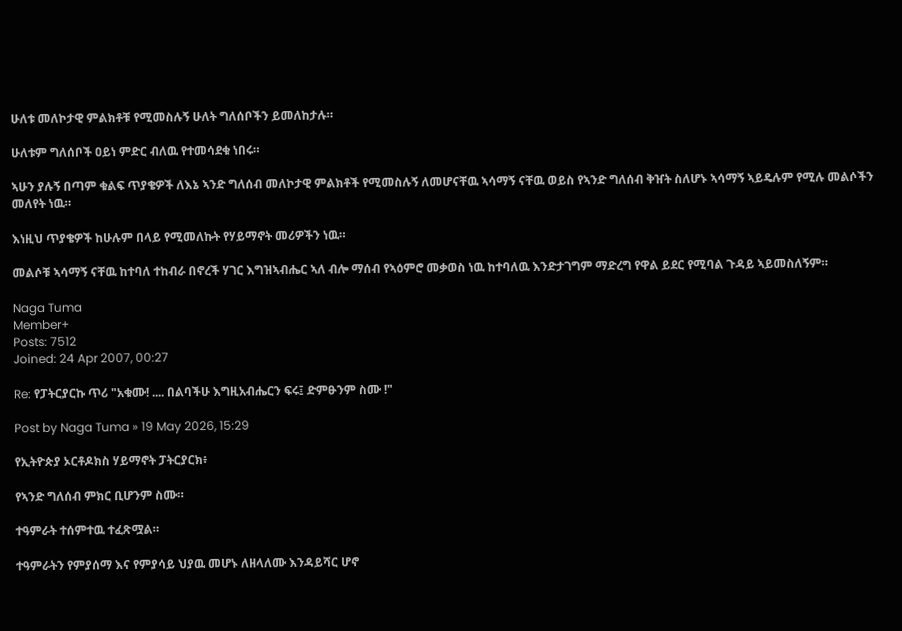ሁለቱ መለኮታዊ ምልክቶቹ የሚመስሉኝ ሁለት ግለሰቦችን ይመለከታሉ።

ሁለቱም ግለሰቦች ዐይነ ምድር ብለዉ የተመሳደቁ ነበሩ።

ኣሁን ያሉኝ በጣም ቁልፍ ጥያቄዎች ለእኔ ኣንድ ግለሰብ መለኮታዊ ምልክቶች የሚመስሉኝ ለመሆናቸዉ ኣሳማኝ ናቸዉ ወይስ የኣንድ ግለሰብ ቅዠት ስለሆኑ ኣሳማኝ ኣይዴሉም የሚሉ መልሶችን መለየት ነዉ።

እነዚህ ጥያቄዎች ከሁሉም በላይ የሚመለኩት የሃይማኖት መሪዎችን ነዉ።

መልሶቹ ኣሳማኝ ናቸዉ ከተባለ ተከብራ በኖረች ሃገር እግዝኣብሔር ኣለ ብሎ ማሰብ የኣዕምሮ መቃወስ ነዉ ከተባለዉ እንድታገግም ማድረግ የዋል ይደር የሚባል ጉዳይ ኣይመስለኝም።

Naga Tuma
Member+
Posts: 7512
Joined: 24 Apr 2007, 00:27

Re: የፓትርያርኩ ጥሪ "አቁሙ! .... በልባችሁ እግዚአብሔርን ፍሩ፤ ድምፁንም ስሙ !"

Post by Naga Tuma » 19 May 2026, 15:29

የኢትዮጵያ ኦርቶዶክስ ሃይማኖት ፓትርያርክ፥

የኣንድ ግለሰብ ምክር ቢሆንም ስሙ።

ተዓምራት ተሰምተዉ ተፈጽሟል።

ተዓምራትን የምያሰማ እና የምያሳይ ህያዉ መሆኑ ለዘላለሙ እንዳይሻር ሆኖ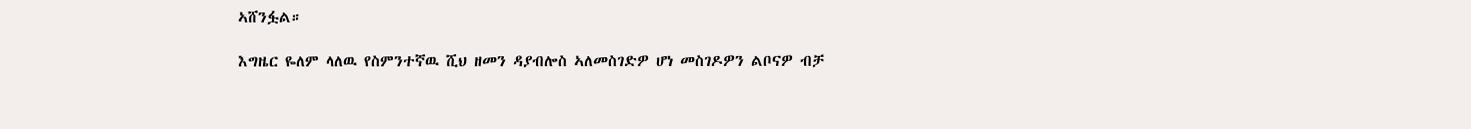ኣሸንፏል።

እግዜር ዬለም ላለዉ የስምንተኛዉ ሺህ ዘመን ዳያብሎስ ኣለመስገድዎ ሆነ መስገዶዎን ልቦናዎ ብቻ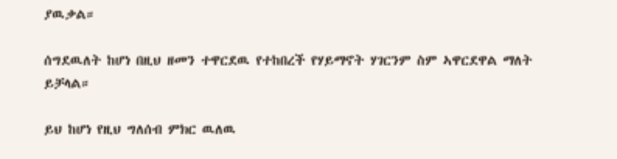ያዉቃል።

ሰግደዉለት ከሆነ በዚህ ዘመን ተዋርደዉ የተከበረች የሃይማኖት ሃገርንም ስም ኣዋርደዋል ማለት ይቻላል።

ይህ ከሆነ የዚህ ግለሰብ ምክር ዉለዉ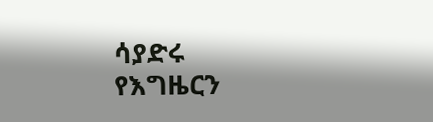ሳያድሩ የእግዜርን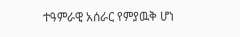ተዓምራዊ አሰራር የምያዉቅ ሆነ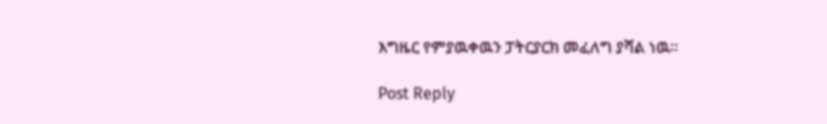እግዜር የምያዉቀዉን ፓትርያርክ መፈለግ ያሻል ነዉ።

Post Reply